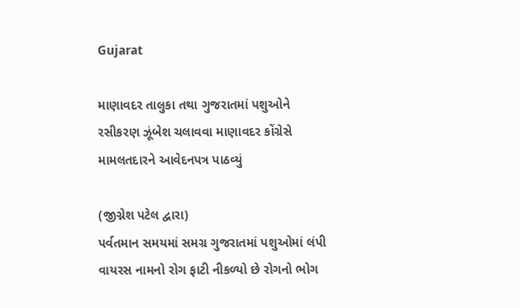Gujarat

માણાવદર તાલુકા તથા ગુજરાતમાં પશુઓને રસીકરણ ઝૂંબેશ ચલાવવા માણાવદર કોંગ્રેસે મામલતદારને આવેદનપત્ર પાઠવ્યું

(જીગ્નેશ પટેલ દ્વારા)
પર્વતમાન સમયમાં સમગ્ર ગુજરાતમાં પશુઓમાં લંપી વાયરસ નામનો રોગ ફાટી નીકળ્યો છે રોગનો ભોગ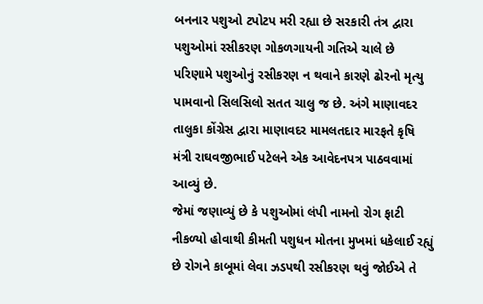બનનાર પશુઓ ટપોટપ મરી રહ્યા છે સરકારી તંત્ર દ્વારા પશુઓમાં રસીકરણ ગોકળગાયની ગતિએ ચાલે છે પરિણામે પશુઓનું રસીકરણ ન થવાને કારણે ઢોરનો મૃત્યુ પામવાનો સિલસિલો સતત ચાલુ જ છે. અંગે માણાવદર તાલુકા કોંગ્રેસ દ્વારા માણાવદર મામલતદાર મારફતે કૃષિ મંત્રી રાઘવજીભાઈ પટેલને એક આવેદનપત્ર પાઠવવામાં આવ્યું છે.
જેમાં જણાવ્યું છે કે પશુઓમાં લંપી નામનો રોગ ફાટી નીકળ્યો હોવાથી કીમતી પશુધન મોતના મુખમાં ધકેલાઈ રહ્યું છે રોગને કાબૂમાં લેવા ઝડપથી રસીકરણ થવું જોઈએ તે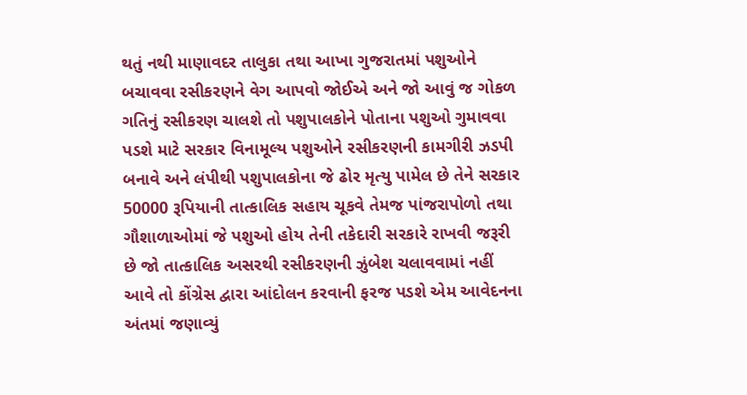થતું નથી માણાવદર તાલુકા તથા આખા ગુજરાતમાં પશુઓને બચાવવા રસીકરણને વેગ આપવો જોઈએ અને જો આવું જ ગોકળ ગતિનું રસીકરણ ચાલશે તો પશુપાલકોને પોતાના પશુઓ ગુમાવવા પડશે માટે સરકાર વિનામૂલ્ય પશુઓને રસીકરણની કામગીરી ઝડપી બનાવે અને લંપીથી પશુપાલકોના જે ઢોર મૃત્યુ પામેલ છે તેને સરકાર 50000 રૂપિયાની તાત્કાલિક સહાય ચૂકવે તેમજ પાંજરાપોળો તથા ગૌશાળાઓમાં જે પશુઓ હોય તેની તકેદારી સરકારે રાખવી જરૂરી છે જો તાત્કાલિક અસરથી રસીકરણની ઝુંબેશ ચલાવવામાં નહીં આવે તો કોંગ્રેસ દ્વારા આંદોલન કરવાની ફરજ પડશે એમ આવેદનના અંતમાં જણાવ્યું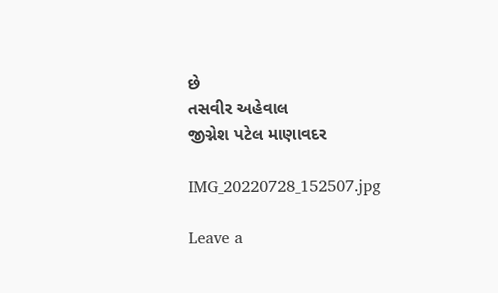છે
તસવીર અહેવાલ
જીગ્નેશ પટેલ માણાવદર

IMG_20220728_152507.jpg

Leave a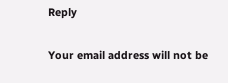Reply

Your email address will not be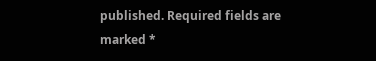published. Required fields are marked *